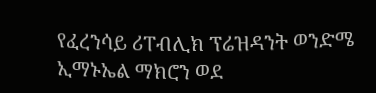የፈረንሳይ ሪፐብሊክ ፕሬዝዳንት ወንድሜ ኢማኑኤል ማክሮን ወደ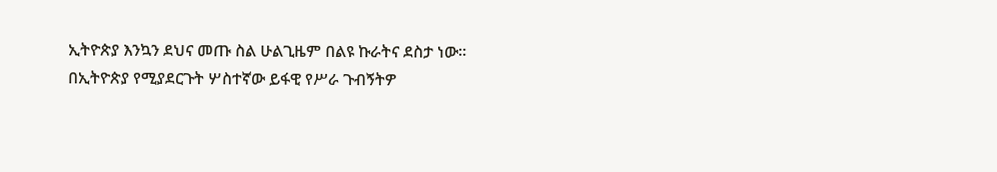ኢትዮጵያ እንኳን ደህና መጡ ስል ሁልጊዜም በልዩ ኩራትና ደስታ ነው።
በኢትዮጵያ የሚያደርጉት ሦስተኛው ይፋዊ የሥራ ጉብኝትዎ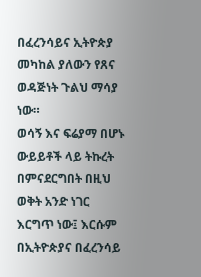በፈረንሳይና ኢትዮጵያ መካከል ያለውን የጸና ወዳጅነት ጉልህ ማሳያ ነው።
ወሳኝ እና ፍሬያማ በሆኑ ውይይቶች ላይ ትኩረት በምናደርግበት በዚህ ወቅት አንድ ነገር እርግጥ ነው፤ እርሱም በኢትዮጵያና በፈረንሳይ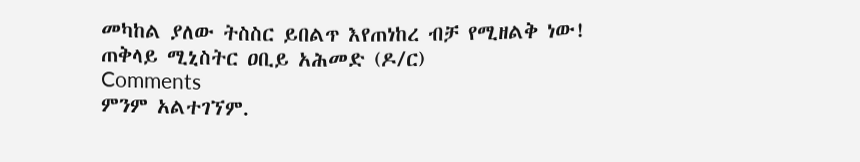መካከል ያለው ትስስር ይበልጥ እየጠነከረ ብቻ የሚዘልቅ ነው!
ጠቅላይ ሚኒስትር ዐቢይ አሕመድ (ዶ/ር)
Comments
ምንም አልተገኘም.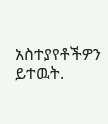አስተያየቶችዎን ይተዉት.